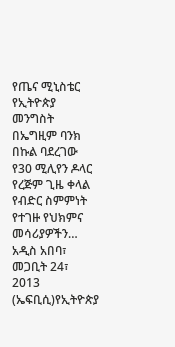የጤና ሚኒስቴር የኢትዮጵያ መንግስት በኤግዚም ባንክ በኩል ባደረገው የ30 ሚሊየን ዶላር የረጅም ጊዜ ቀላል የብድር ስምምነት የተገዙ የህክምና መሳሪያዎችን…
አዲስ አበባ፣ መጋቢት 24፣ 2013 (ኤፍቢሲ)የኢትዮጵያ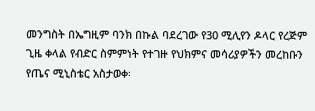መንግስት በኤግዚም ባንክ በኩል ባደረገው የ30 ሚሊየን ዶላር የረጅም ጊዜ ቀላል የብድር ስምምነት የተገዙ የህክምና መሳሪያዎችን መረከቡን የጤና ሚኒስቴር አስታወቀ፡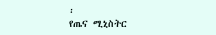፡
የጤና ሚኒስትር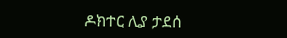ዶክተር ሊያ ታደሰ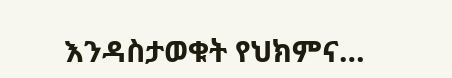እንዳስታወቁት የህክምና…